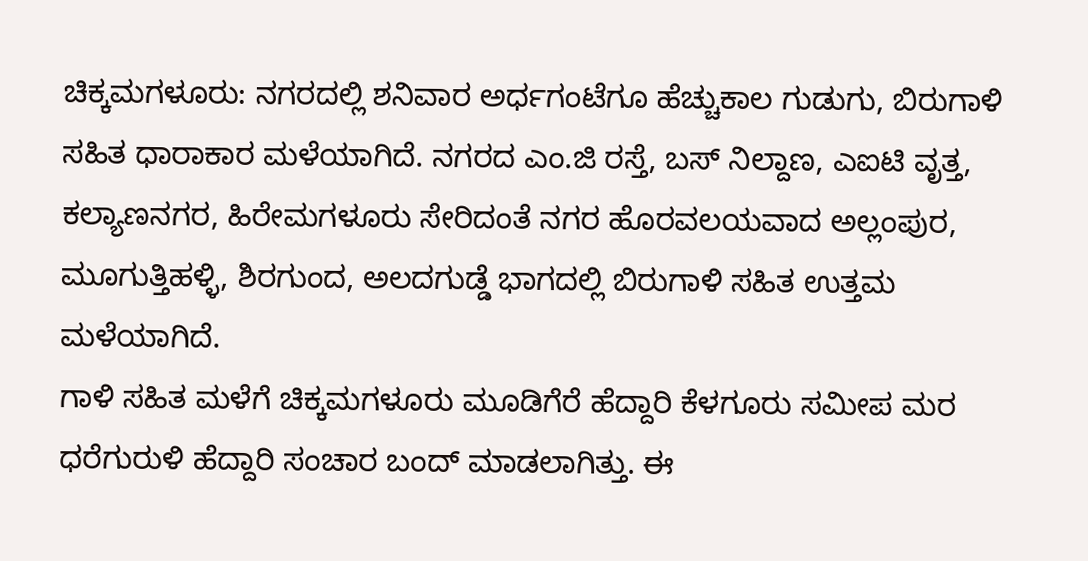ಚಿಕ್ಕಮಗಳೂರು: ನಗರದಲ್ಲಿ ಶನಿವಾರ ಅರ್ಧಗಂಟೆಗೂ ಹೆಚ್ಚುಕಾಲ ಗುಡುಗು, ಬಿರುಗಾಳಿ ಸಹಿತ ಧಾರಾಕಾರ ಮಳೆಯಾಗಿದೆ. ನಗರದ ಎಂ.ಜಿ ರಸ್ತೆ, ಬಸ್ ನಿಲ್ದಾಣ, ಎಐಟಿ ವೃತ್ತ, ಕಲ್ಯಾಣನಗರ, ಹಿರೇಮಗಳೂರು ಸೇರಿದಂತೆ ನಗರ ಹೊರವಲಯವಾದ ಅಲ್ಲಂಪುರ, ಮೂಗುತ್ತಿಹಳ್ಳಿ, ಶಿರಗುಂದ, ಅಲದಗುಡ್ಡೆ ಭಾಗದಲ್ಲಿ ಬಿರುಗಾಳಿ ಸಹಿತ ಉತ್ತಮ ಮಳೆಯಾಗಿದೆ.
ಗಾಳಿ ಸಹಿತ ಮಳೆಗೆ ಚಿಕ್ಕಮಗಳೂರು ಮೂಡಿಗೆರೆ ಹೆದ್ದಾರಿ ಕೆಳಗೂರು ಸಮೀಪ ಮರ ಧರೆಗುರುಳಿ ಹೆದ್ದಾರಿ ಸಂಚಾರ ಬಂದ್ ಮಾಡಲಾಗಿತ್ತು. ಈ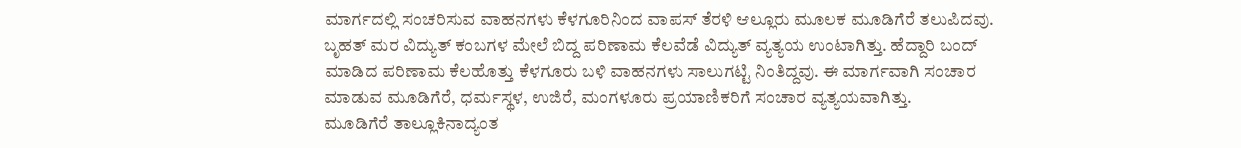ಮಾರ್ಗದಲ್ಲಿ ಸಂಚರಿಸುವ ವಾಹನಗಳು ಕೆಳಗೂರಿನಿಂದ ವಾಪಸ್ ತೆರಳಿ ಆಲ್ಲೂರು ಮೂಲಕ ಮೂಡಿಗೆರೆ ತಲುಪಿದವು.
ಬೃಹತ್ ಮರ ವಿದ್ಯುತ್ ಕಂಬಗಳ ಮೇಲೆ ಬಿದ್ದ ಪರಿಣಾಮ ಕೆಲವೆಡೆ ವಿದ್ಯುತ್ ವ್ಯತ್ಯಯ ಉಂಟಾಗಿತ್ತು. ಹೆದ್ದಾರಿ ಬಂದ್ ಮಾಡಿದ ಪರಿಣಾಮ ಕೆಲಹೊತ್ತು ಕೆಳಗೂರು ಬಳಿ ವಾಹನಗಳು ಸಾಲುಗಟ್ಟಿ ನಿಂತಿದ್ದವು. ಈ ಮಾರ್ಗವಾಗಿ ಸಂಚಾರ ಮಾಡುವ ಮೂಡಿಗೆರೆ, ಧರ್ಮಸ್ಥಳ, ಉಜಿರೆ, ಮಂಗಳೂರು ಪ್ರಯಾಣಿಕರಿಗೆ ಸಂಚಾರ ವ್ಯತ್ಯಯವಾಗಿತ್ತು.
ಮೂಡಿಗೆರೆ ತಾಲ್ಲೂಕಿನಾದ್ಯಂತ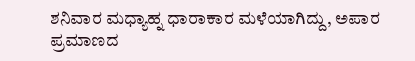ಶನಿವಾರ ಮಧ್ಯಾಹ್ನ ಧಾರಾಕಾರ ಮಳೆಯಾಗಿದ್ದು, ಅಪಾರ ಪ್ರಮಾಣದ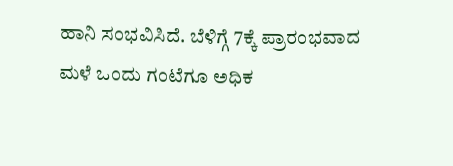ಹಾನಿ ಸಂಭವಿಸಿದೆ. ಬೆಳಿಗ್ಗೆ 7ಕ್ಕೆ ಪ್ರಾರಂಭವಾದ ಮಳೆ ಒಂದು ಗಂಟೆಗೂ ಅಧಿಕ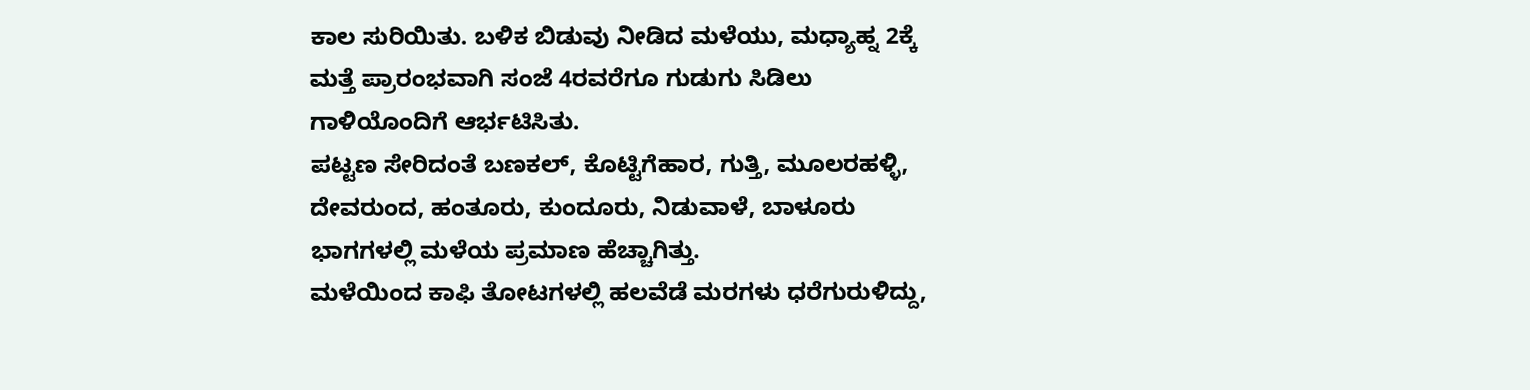ಕಾಲ ಸುರಿಯಿತು. ಬಳಿಕ ಬಿಡುವು ನೀಡಿದ ಮಳೆಯು, ಮಧ್ಯಾಹ್ನ 2ಕ್ಕೆ ಮತ್ತೆ ಪ್ರಾರಂಭವಾಗಿ ಸಂಜೆ 4ರವರೆಗೂ ಗುಡುಗು ಸಿಡಿಲು ಗಾಳಿಯೊಂದಿಗೆ ಆರ್ಭಟಿಸಿತು.
ಪಟ್ಟಣ ಸೇರಿದಂತೆ ಬಣಕಲ್, ಕೊಟ್ಟಿಗೆಹಾರ, ಗುತ್ತಿ, ಮೂಲರಹಳ್ಳಿ, ದೇವರುಂದ, ಹಂತೂರು, ಕುಂದೂರು, ನಿಡುವಾಳೆ, ಬಾಳೂರು ಭಾಗಗಳಲ್ಲಿ ಮಳೆಯ ಪ್ರಮಾಣ ಹೆಚ್ಚಾಗಿತ್ತು.
ಮಳೆಯಿಂದ ಕಾಫಿ ತೋಟಗಳಲ್ಲಿ ಹಲವೆಡೆ ಮರಗಳು ಧರೆಗುರುಳಿದ್ದು,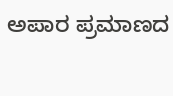ಅಪಾರ ಪ್ರಮಾಣದ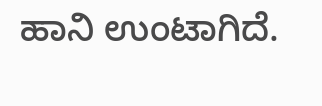ಹಾನಿ ಉಂಟಾಗಿದೆ.